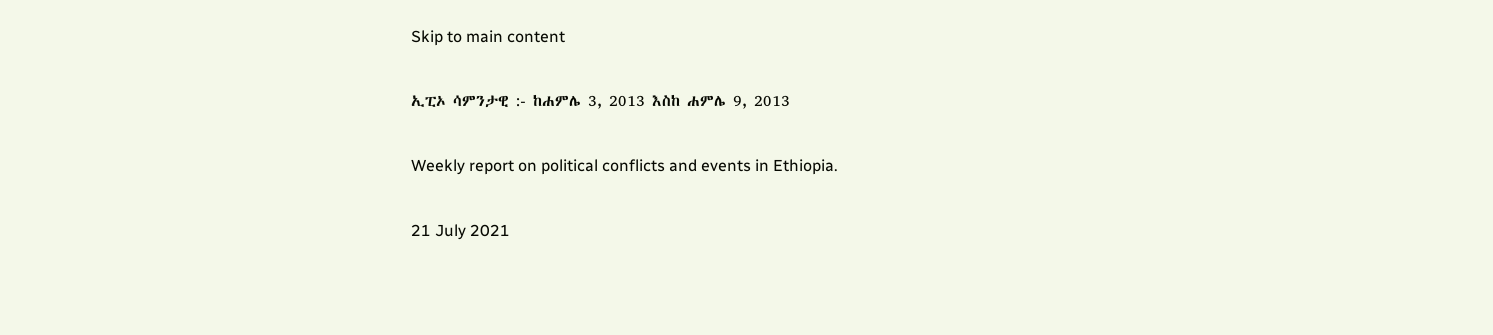Skip to main content

ኢፒኦ ሳምንታዊ :- ከሐምሌ 3, 2013 እስከ ሐምሌ 9, 2013

Weekly report on political conflicts and events in Ethiopia.

21 July 2021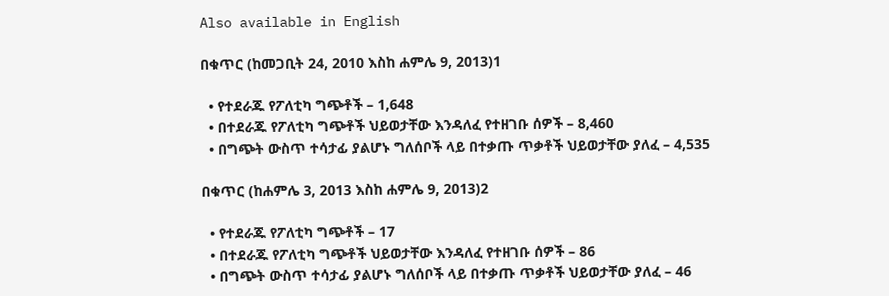Also available in English

በቁጥር (ከመጋቢት 24, 2010 እስከ ሐምሌ 9, 2013)1

  • የተደራጁ የፖለቲካ ግጭቶች – 1,648
  • በተደራጁ የፖለቲካ ግጭቶች ህይወታቸው እንዳለፈ የተዘገቡ ሰዎች – 8,460
  • በግጭት ውስጥ ተሳታፊ ያልሆኑ ግለሰቦች ላይ በተቃጡ ጥቃቶች ህይወታቸው ያለፈ – 4,535

በቁጥር (ከሐምሌ 3, 2013 እስከ ሐምሌ 9, 2013)2

  • የተደራጁ የፖለቲካ ግጭቶች – 17
  • በተደራጁ የፖለቲካ ግጭቶች ህይወታቸው እንዳለፈ የተዘገቡ ሰዎች – 86
  • በግጭት ውስጥ ተሳታፊ ያልሆኑ ግለሰቦች ላይ በተቃጡ ጥቃቶች ህይወታቸው ያለፈ – 46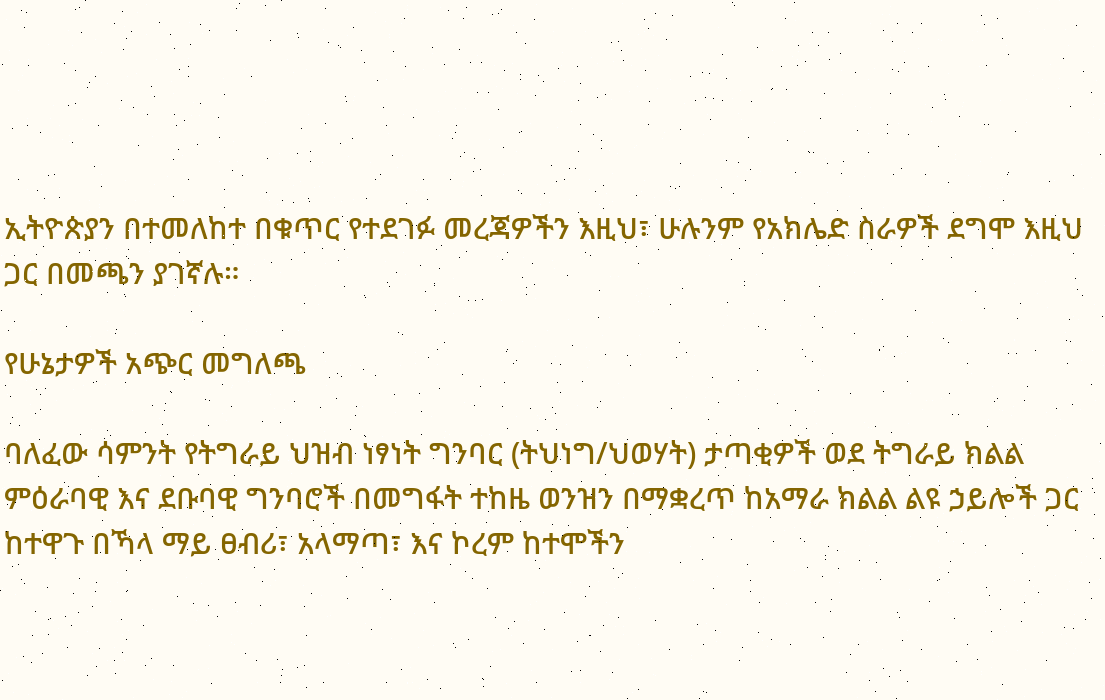ኢትዮጵያን በተመለከተ በቁጥር የተደገፉ መረጃዎችን እዚህ፣ ሁሉንም የአክሌድ ስራዎች ደግሞ እዚህ ጋር በመጫን ያገኛሉ።

የሁኔታዎች አጭር መግለጫ

ባለፈው ሳምንት የትግራይ ህዝብ ነፃነት ግንባር (ትህነግ/ህወሃት) ታጣቂዎች ወደ ትግራይ ክልል ምዕራባዊ እና ደቡባዊ ግንባሮች በመግፋት ተከዜ ወንዝን በማቋረጥ ከአማራ ክልል ልዩ ኃይሎች ጋር ከተዋጉ በኻላ ማይ ፀብሪ፣ አላማጣ፣ እና ኮረም ከተሞችን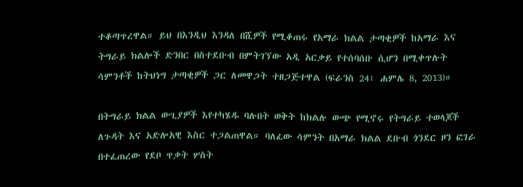ተቆጣጥረዋል። ይህ በእንዲህ እንዳለ በሺዎች የሚቆጠሩ የአማራ ክልል ታጣቂዎች ከአማራ እና ትግራይ ክልሎች ድንበር በስተደቡብ በምትገኘው አዲ አርቃይ የተሰባሰቡ ሲሆን በሚቀጥሉት ሳምንቶች ከትህነግ ታጣቂዎች ጋር ለመዋጋት ተዘጋጅተዋል (ፍራንስ 24፣ ሐምሌ 8, 2013)።

በትግራይ ክልል ውጊያዎች እየተካሄዱ ባሉበት ወቅት ከክልሉ ውጭ የሚኖሩ የትግራይ ተወላጆች ለጉዳት እና አድሎአዊ እስር ተጋልጠዋል። ባለፈው ሳምንት በአማራ ክልል ደቡብ ጎንደር ዞን ፎገራ በተፈጠረው የደቦ ጥቃት ሦስት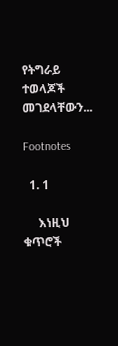የትግራይ ተወላጆች መገደላቸውን...

Footnotes

  1. 1

     እነዚህ ቁጥሮች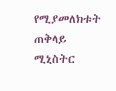የሚያመለክቱት ጠቅላይ ሚኒስትር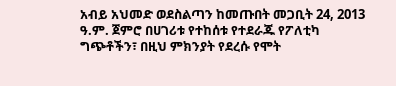አብይ አህመድ ወደስልጣን ከመጡበት መጋቢት 24, 2013 ዓ.ም. ጀምሮ በሀገሪቱ የተከሰቱ የተደራጁ የፖለቲካ ግጭቶችን፣ በዚህ ምክንያት የደረሱ የሞት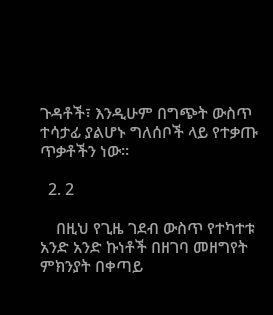ጉዳቶች፣ እንዲሁም በግጭት ውስጥ ተሳታፊ ያልሆኑ ግለሰቦች ላይ የተቃጡ ጥቃቶችን ነው።

  2. 2

    በዚህ የጊዜ ገደብ ውስጥ የተካተቱ አንድ አንድ ኩነቶች በዘገባ መዘግየት ምክንያት በቀጣይ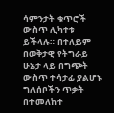ሳምንታት ቁጥሮች ውስጥ ሊካተቱ ይችላሉ። በተለይም በወቅታዊ የትግራይ ሁኔታ ላይ በግጭት ውስጥ ተሳታፊ ያልሆኑ ግለሰቦችን ጥቃት በተመለከተ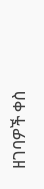ዘገባዎች ቀስ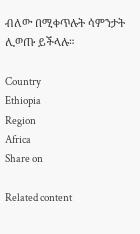ብለው በሚቀጥሉት ሳምንታት ሊወጡ ይችላሉ።

Country
Ethiopia
Region
Africa
Share on

Related content